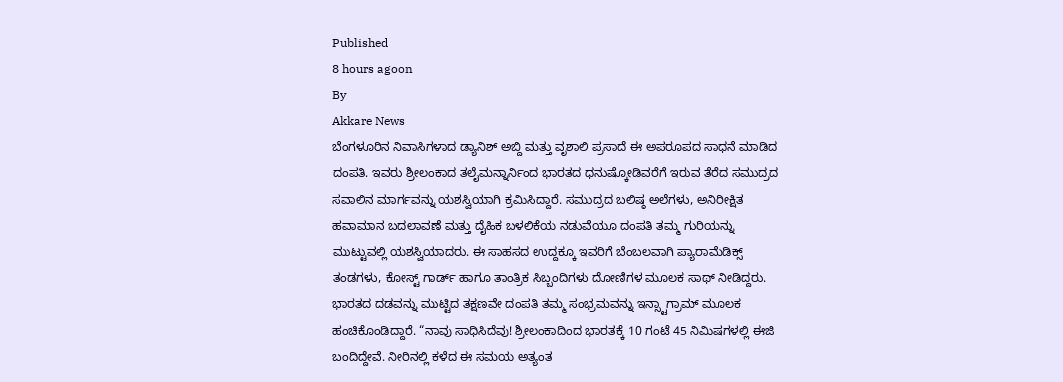Published
8 hours agoon
By
Akkare News
ಬೆಂಗಳೂರಿನ ನಿವಾಸಿಗಳಾದ ಡ್ಯಾನಿಶ್ ಅಬ್ದಿ ಮತ್ತು ವೃಶಾಲಿ ಪ್ರಸಾದೆ ಈ ಅಪರೂಪದ ಸಾಧನೆ ಮಾಡಿದ ದಂಪತಿ. ಇವರು ಶ್ರೀಲಂಕಾದ ತಲೈಮನ್ನಾರ್ನಿಂದ ಭಾರತದ ಧನುಷ್ಕೋಡಿವರೆಗೆ ಇರುವ ತೆರೆದ ಸಮುದ್ರದ ಸವಾಲಿನ ಮಾರ್ಗವನ್ನು ಯಶಸ್ವಿಯಾಗಿ ಕ್ರಮಿಸಿದ್ದಾರೆ. ಸಮುದ್ರದ ಬಲಿಷ್ಠ ಅಲೆಗಳು, ಅನಿರೀಕ್ಷಿತ ಹವಾಮಾನ ಬದಲಾವಣೆ ಮತ್ತು ದೈಹಿಕ ಬಳಲಿಕೆಯ ನಡುವೆಯೂ ದಂಪತಿ ತಮ್ಮ ಗುರಿಯನ್ನು ಮುಟ್ಟುವಲ್ಲಿ ಯಶಸ್ವಿಯಾದರು. ಈ ಸಾಹಸದ ಉದ್ದಕ್ಕೂ ಇವರಿಗೆ ಬೆಂಬಲವಾಗಿ ಪ್ಯಾರಾಮೆಡಿಕ್ಸ್ ತಂಡಗಳು, ಕೋಸ್ಟ್ ಗಾರ್ಡ್ ಹಾಗೂ ತಾಂತ್ರಿಕ ಸಿಬ್ಬಂದಿಗಳು ದೋಣಿಗಳ ಮೂಲಕ ಸಾಥ್ ನೀಡಿದ್ದರು.
ಭಾರತದ ದಡವನ್ನು ಮುಟ್ಟಿದ ತಕ್ಷಣವೇ ದಂಪತಿ ತಮ್ಮ ಸಂಭ್ರಮವನ್ನು ಇನ್ಸ್ಟಾಗ್ರಾಮ್ ಮೂಲಕ ಹಂಚಿಕೊಂಡಿದ್ದಾರೆ. “ನಾವು ಸಾಧಿಸಿದೆವು! ಶ್ರೀಲಂಕಾದಿಂದ ಭಾರತಕ್ಕೆ 10 ಗಂಟೆ 45 ನಿಮಿಷಗಳಲ್ಲಿ ಈಜಿ ಬಂದಿದ್ದೇವೆ. ನೀರಿನಲ್ಲಿ ಕಳೆದ ಈ ಸಮಯ ಅತ್ಯಂತ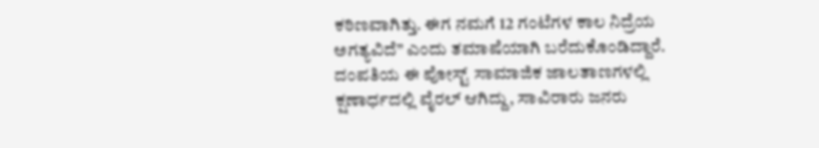ಕಠಿಣವಾಗಿತ್ತು. ಈಗ ನಮಗೆ 12 ಗಂಟೆಗಳ ಕಾಲ ನಿದ್ರೆಯ ಅಗತ್ಯವಿದೆ” ಎಂದು ತಮಾಷೆಯಾಗಿ ಬರೆದುಕೊಂಡಿದ್ದಾರೆ. ದಂಪತಿಯ ಈ ಪೋಸ್ಟ್ ಸಾಮಾಜಿಕ ಜಾಲತಾಣಗಳಲ್ಲಿ ಕ್ಷಣಾರ್ಧದಲ್ಲಿ ವೈರಲ್ ಆಗಿದ್ದು, ಸಾವಿರಾರು ಜನರು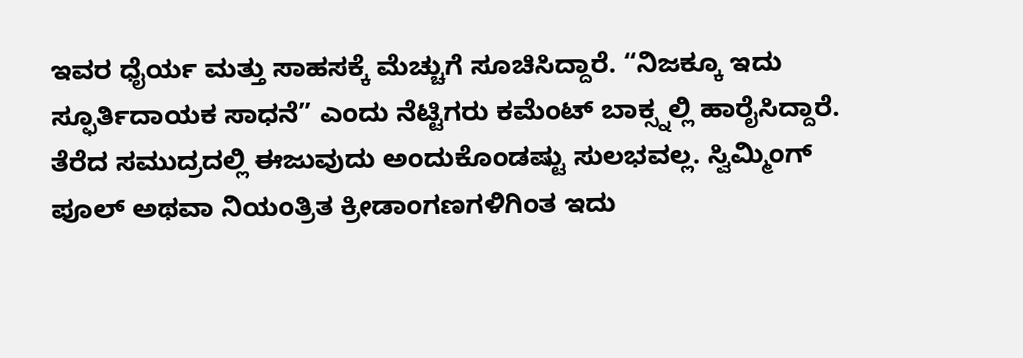ಇವರ ಧೈರ್ಯ ಮತ್ತು ಸಾಹಸಕ್ಕೆ ಮೆಚ್ಚುಗೆ ಸೂಚಿಸಿದ್ದಾರೆ. “ನಿಜಕ್ಕೂ ಇದು ಸ್ಫೂರ್ತಿದಾಯಕ ಸಾಧನೆ” ಎಂದು ನೆಟ್ಟಿಗರು ಕಮೆಂಟ್ ಬಾಕ್ಸ್ನಲ್ಲಿ ಹಾರೈಸಿದ್ದಾರೆ.
ತೆರೆದ ಸಮುದ್ರದಲ್ಲಿ ಈಜುವುದು ಅಂದುಕೊಂಡಷ್ಟು ಸುಲಭವಲ್ಲ. ಸ್ವಿಮ್ಮಿಂಗ್ ಪೂಲ್ ಅಥವಾ ನಿಯಂತ್ರಿತ ಕ್ರೀಡಾಂಗಣಗಳಿಗಿಂತ ಇದು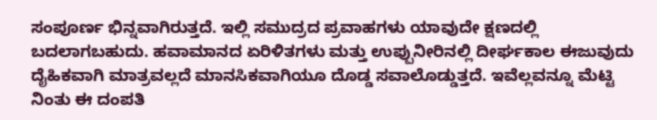ಸಂಪೂರ್ಣ ಭಿನ್ನವಾಗಿರುತ್ತದೆ. ಇಲ್ಲಿ ಸಮುದ್ರದ ಪ್ರವಾಹಗಳು ಯಾವುದೇ ಕ್ಷಣದಲ್ಲಿ ಬದಲಾಗಬಹುದು. ಹವಾಮಾನದ ಏರಿಳಿತಗಳು ಮತ್ತು ಉಪ್ಪುನೀರಿನಲ್ಲಿ ದೀರ್ಘಕಾಲ ಈಜುವುದು ದೈಹಿಕವಾಗಿ ಮಾತ್ರವಲ್ಲದೆ ಮಾನಸಿಕವಾಗಿಯೂ ದೊಡ್ಡ ಸವಾಲೊಡ್ಡುತ್ತದೆ. ಇವೆಲ್ಲವನ್ನೂ ಮೆಟ್ಟಿ ನಿಂತು ಈ ದಂಪತಿ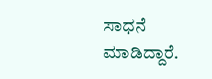ಸಾಧನೆ ಮಾಡಿದ್ದಾರೆ.